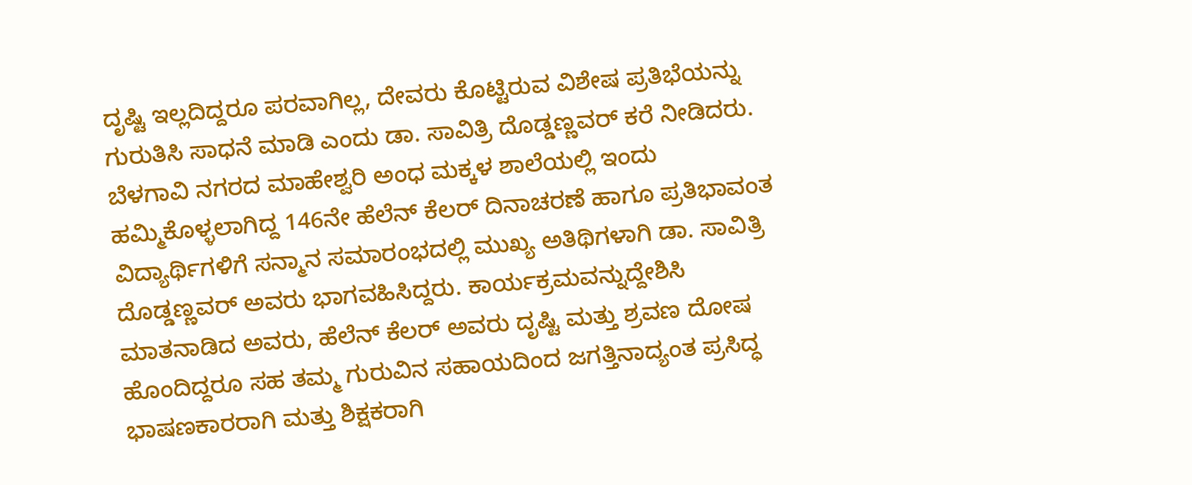ದೃಷ್ಟಿ ಇಲ್ಲದಿದ್ದರೂ ಪರವಾಗಿಲ್ಲ, ದೇವರು ಕೊಟ್ಟಿರುವ ವಿಶೇಷ ಪ್ರತಿಭೆಯನ್ನು ಗುರುತಿಸಿ ಸಾಧನೆ ಮಾಡಿ ಎಂದು ಡಾ. ಸಾವಿತ್ರಿ ದೊಡ್ಡಣ್ಣವರ್ ಕರೆ ನೀಡಿದರು.
ಬೆಳಗಾವಿ ನಗರದ ಮಾಹೇಶ್ವರಿ ಅಂಧ ಮಕ್ಕಳ ಶಾಲೆಯಲ್ಲಿ ಇಂದು ಹಮ್ಮಿಕೊಳ್ಳಲಾಗಿದ್ದ 146ನೇ ಹೆಲೆನ್ ಕೆಲರ್ ದಿನಾಚರಣೆ ಹಾಗೂ ಪ್ರತಿಭಾವಂತ ವಿದ್ಯಾರ್ಥಿಗಳಿಗೆ ಸನ್ಮಾನ ಸಮಾರಂಭದಲ್ಲಿ ಮುಖ್ಯ ಅತಿಥಿಗಳಾಗಿ ಡಾ. ಸಾವಿತ್ರಿ ದೊಡ್ಡಣ್ಣವರ್ ಅವರು ಭಾಗವಹಿಸಿದ್ದರು. ಕಾರ್ಯಕ್ರಮವನ್ನುದ್ದೇಶಿಸಿ ಮಾತನಾಡಿದ ಅವರು, ಹೆಲೆನ್ ಕೆಲರ್ ಅವರು ದೃಷ್ಟಿ ಮತ್ತು ಶ್ರವಣ ದೋಷ ಹೊಂದಿದ್ದರೂ ಸಹ ತಮ್ಮ ಗುರುವಿನ ಸಹಾಯದಿಂದ ಜಗತ್ತಿನಾದ್ಯಂತ ಪ್ರಸಿದ್ಧ ಭಾಷಣಕಾರರಾಗಿ ಮತ್ತು ಶಿಕ್ಷಕರಾಗಿ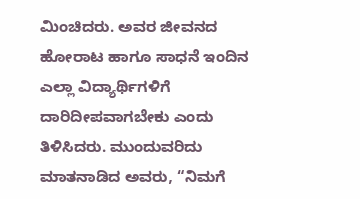ಮಿಂಚಿದರು. ಅವರ ಜೀವನದ ಹೋರಾಟ ಹಾಗೂ ಸಾಧನೆ ಇಂದಿನ ಎಲ್ಲಾ ವಿದ್ಯಾರ್ಥಿಗಳಿಗೆ ದಾರಿದೀಪವಾಗಬೇಕು ಎಂದು ತಿಳಿಸಿದರು. ಮುಂದುವರಿದು ಮಾತನಾಡಿದ ಅವರು, “ನಿಮಗೆ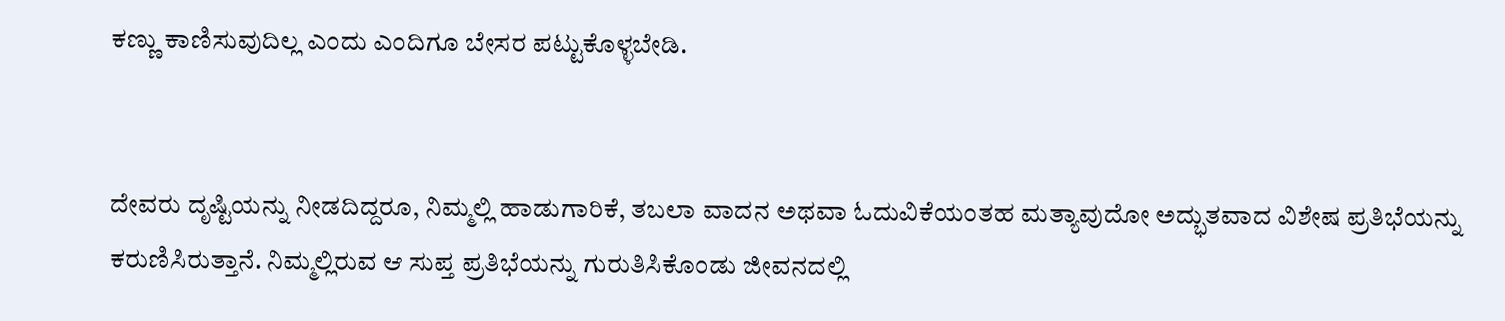ಕಣ್ಣು ಕಾಣಿಸುವುದಿಲ್ಲ ಎಂದು ಎಂದಿಗೂ ಬೇಸರ ಪಟ್ಟುಕೊಳ್ಳಬೇಡಿ.


ದೇವರು ದೃಷ್ಟಿಯನ್ನು ನೀಡದಿದ್ದರೂ, ನಿಮ್ಮಲ್ಲಿ ಹಾಡುಗಾರಿಕೆ, ತಬಲಾ ವಾದನ ಅಥವಾ ಓದುವಿಕೆಯಂತಹ ಮತ್ಯಾವುದೋ ಅದ್ಭುತವಾದ ವಿಶೇಷ ಪ್ರತಿಭೆಯನ್ನು ಕರುಣಿಸಿರುತ್ತಾನೆ. ನಿಮ್ಮಲ್ಲಿರುವ ಆ ಸುಪ್ತ ಪ್ರತಿಭೆಯನ್ನು ಗುರುತಿಸಿಕೊಂಡು ಜೀವನದಲ್ಲಿ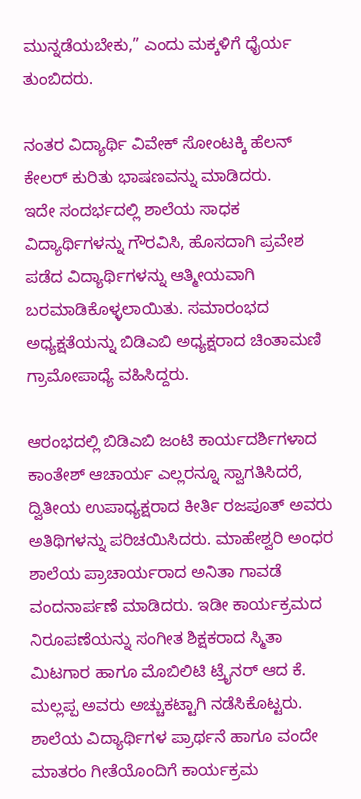ಮುನ್ನಡೆಯಬೇಕು,” ಎಂದು ಮಕ್ಕಳಿಗೆ ಧೈರ್ಯ ತುಂಬಿದರು.

ನಂತರ ವಿದ್ಯಾರ್ಥಿ ವಿವೇಕ್ ಸೋಂಟಕ್ಕಿ ಹೆಲನ್ ಕೇಲರ್ ಕುರಿತು ಭಾಷಣವನ್ನು ಮಾಡಿದರು.
ಇದೇ ಸಂದರ್ಭದಲ್ಲಿ ಶಾಲೆಯ ಸಾಧಕ ವಿದ್ಯಾರ್ಥಿಗಳನ್ನು ಗೌರವಿಸಿ, ಹೊಸದಾಗಿ ಪ್ರವೇಶ ಪಡೆದ ವಿದ್ಯಾರ್ಥಿಗಳನ್ನು ಆತ್ಮೀಯವಾಗಿ ಬರಮಾಡಿಕೊಳ್ಳಲಾಯಿತು. ಸಮಾರಂಭದ ಅಧ್ಯಕ್ಷತೆಯನ್ನು ಬಿಡಿಎಬಿ ಅಧ್ಯಕ್ಷರಾದ ಚಿಂತಾಮಣಿ ಗ್ರಾಮೋಪಾಧ್ಯೆ ವಹಿಸಿದ್ದರು.

ಆರಂಭದಲ್ಲಿ ಬಿಡಿಎಬಿ ಜಂಟಿ ಕಾರ್ಯದರ್ಶಿಗಳಾದ ಕಾಂತೇಶ್ ಆಚಾರ್ಯ ಎಲ್ಲರನ್ನೂ ಸ್ವಾಗತಿಸಿದರೆ, ದ್ವಿತೀಯ ಉಪಾಧ್ಯಕ್ಷರಾದ ಕೀರ್ತಿ ರಜಪೂತ್ ಅವರು ಅತಿಥಿಗಳನ್ನು ಪರಿಚಯಿಸಿದರು. ಮಾಹೇಶ್ವರಿ ಅಂಧರ ಶಾಲೆಯ ಪ್ರಾಚಾರ್ಯರಾದ ಅನಿತಾ ಗಾವಡೆ ವಂದನಾರ್ಪಣೆ ಮಾಡಿದರು. ಇಡೀ ಕಾರ್ಯಕ್ರಮದ ನಿರೂಪಣೆಯನ್ನು ಸಂಗೀತ ಶಿಕ್ಷಕರಾದ ಸ್ಮಿತಾ ಮಿಟಗಾರ ಹಾಗೂ ಮೊಬಿಲಿಟಿ ಟ್ರೈನರ್ ಆದ ಕೆ. ಮಲ್ಲಪ್ಪ ಅವರು ಅಚ್ಚುಕಟ್ಟಾಗಿ ನಡೆಸಿಕೊಟ್ಟರು. ಶಾಲೆಯ ವಿದ್ಯಾರ್ಥಿಗಳ ಪ್ರಾರ್ಥನೆ ಹಾಗೂ ವಂದೇ ಮಾತರಂ ಗೀತೆಯೊಂದಿಗೆ ಕಾರ್ಯಕ್ರಮ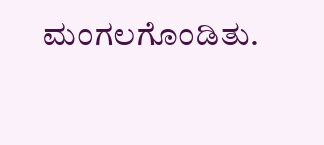ಮಂಗಲಗೊಂಡಿತು.